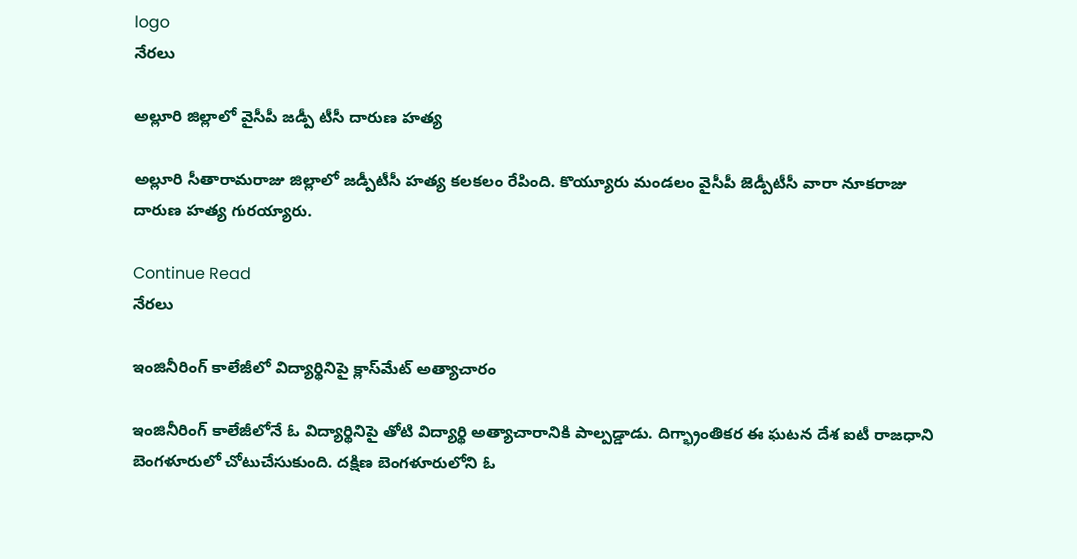logo
నేరలు

అల్లూరి జిల్లాలో వైసీపీ జడ్పీ టీసీ దారుణ హత్య

అల్లూరి సీతారామరాజు జిల్లాలో జడ్పీటీసీ హత్య కలకలం రేపింది. కొయ్యూరు మండలం వైసీపీ జెడ్పీటీసీ వారా నూకరాజు దారుణ హత్య గురయ్యారు.

Continue Read
నేరలు

ఇంజినీరింగ్‌ కాలేజీలో విద్యార్థినిపై క్లాస్‌మేట్‌ అత్యాచారం

ఇంజినీరింగ్‌ కాలేజీలోనే ఓ విద్యార్థినిపై తోటి విద్యార్థి అత్యాచారానికి పాల్పడ్డాడు. దిగ్భ్రాంతికర ఈ ఘటన దేశ ఐటీ రాజధాని బెంగళూరులో చోటుచేసుకుంది. దక్షిణ బెంగళూరులోని ఓ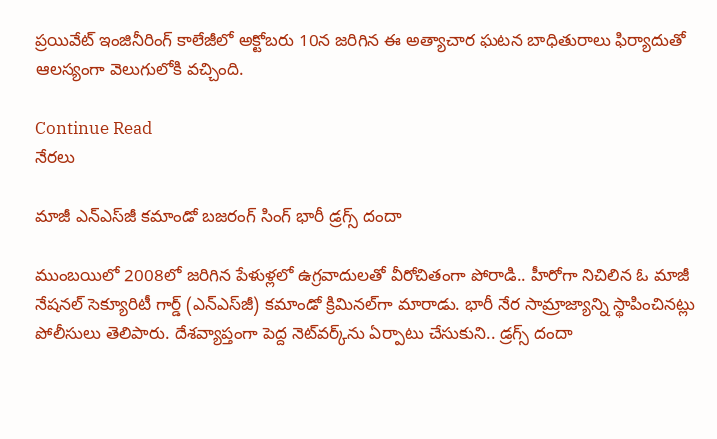ప్రయివేట్‌ ఇంజినీరింగ్‌ కాలేజీలో అక్టోబరు 10న జరిగిన ఈ అత్యాచార ఘటన బాధితురాలు ఫిర్యాదుతో ఆలస్యంగా వెలుగులోకి వచ్చింది.

Continue Read
నేరలు

మాజీ ఎన్‌ఎస్‌జీ కమాండో బజరంగ్‌ సింగ్‌ భారీ డ్రగ్స్‌ దందా

ముంబయిలో 2008లో జరిగిన పేళుళ్లలో ఉగ్రవాదులతో వీరోచితంగా పోరాడి.. హీరోగా నిచిలిన ఓ మాజీ నేషనల్‌ సెక్యూరిటీ గార్డ్‌ (ఎన్‌ఎస్‌జీ) కమాండో క్రిమినల్‌గా మారాడు. భారీ నేర సామ్రాజ్యాన్ని స్థాపించినట్లు పోలీసులు తెలిపారు. దేశవ్యాప్తంగా పెద్ద నెట్‌వర్క్‌ను ఏర్పాటు చేసుకుని.. డ్రగ్స్‌ దందా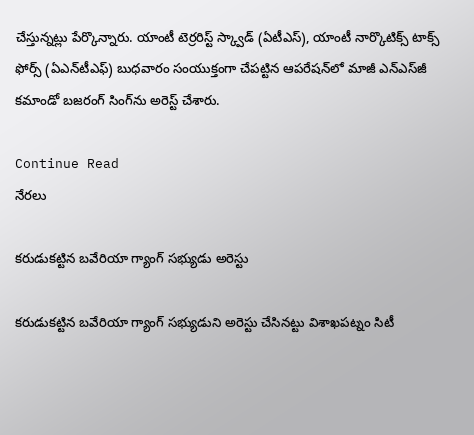చేస్తున్నట్లు పేర్కొన్నారు. యాంటీ టెర్రరిస్ట్‌ స్క్వాడ్‌ (ఏటీఎస్‌), యాంటీ నార్కొటిక్స్‌ టాక్స్‌ ఫోర్స్‌ (ఏఎన్‌టీఎఫ్‌) బుధవారం సంయుక్తంగా చేపట్టిన ఆపరేషన్‌లో మాజీ ఎన్‌ఎస్‌జీ కమాండో బజరంగ్‌ సింగ్‌ను అరెస్ట్‌ చేశారు.

Continue Read
నేరలు

కరుడుకట్టిన బవేరియా గ్యాంగ్‌ సభ్యుడు అరెస్టు

కరుడుకట్టిన బవేరియా గ్యాంగ్‌ సభ్యుడుని అరెస్టు చేసినట్టు విశాఖపట్నం సిటీ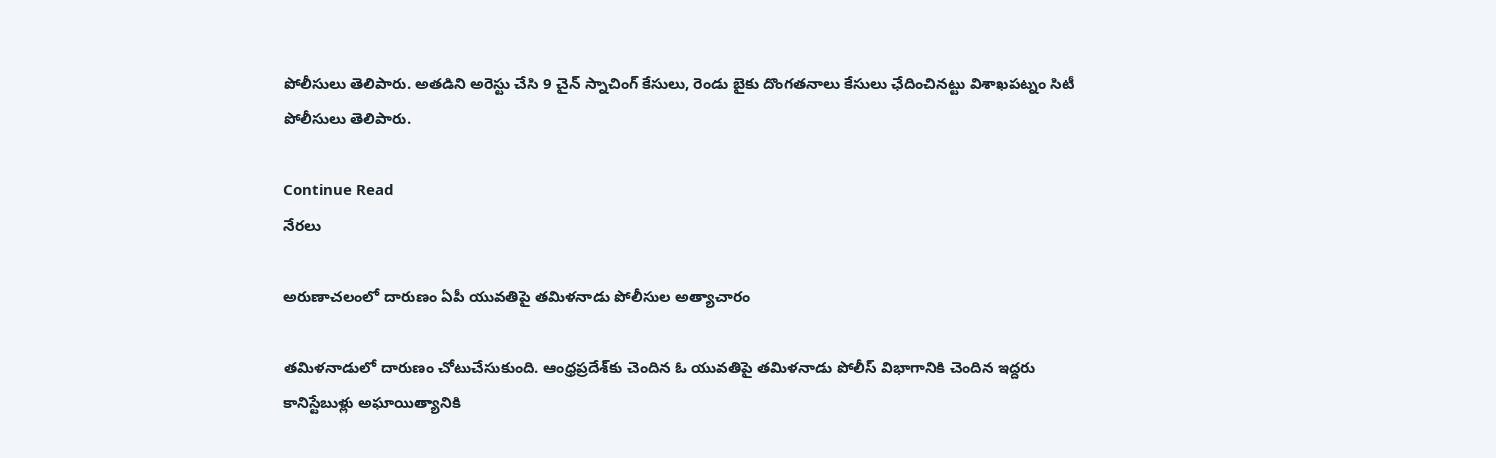పోలీసులు తెలిపారు. అతడిని అరెస్టు చేసి 9 చైన్‌ స్నాచింగ్‌ కేసులు, రెండు బైకు దొంగతనాలు కేసులు ఛేదించినట్టు విశాఖపట్నం సిటీ పోలీసులు తెలిపారు.

Continue Read
నేరలు

అరుణాచలంలో దారుణం ఏపీ యువతిపై తమిళనాడు పోలీసుల అత్యాచారం

తమిళనాడులో దారుణం చోటుచేసుకుంది. ఆంధ్రప్రదేశ్‌కు చెందిన ఓ యువతిపై తమిళనాడు పోలీస్‌ విభాగానికి చెందిన ఇద్దరు కానిస్టేబుళ్లు అఘాయిత్యానికి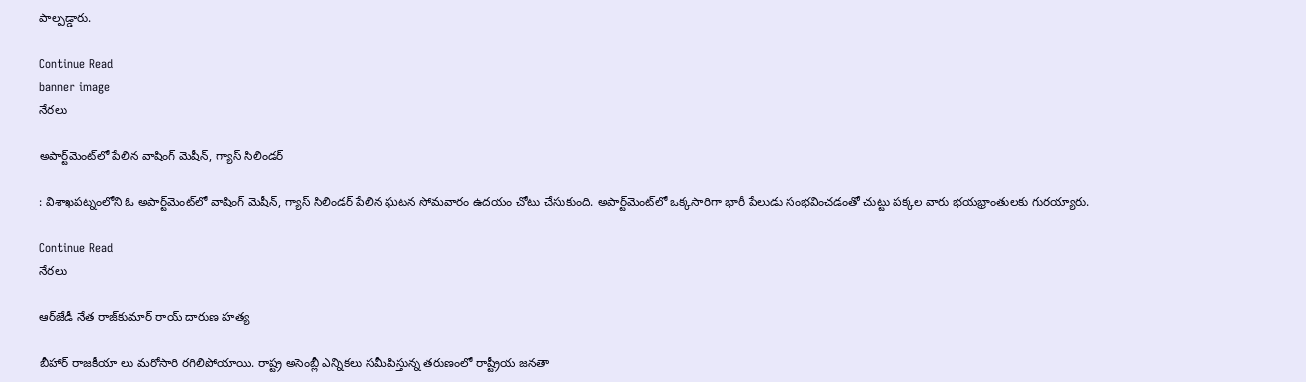పాల్పడ్డారు.

Continue Read
banner image
నేరలు

అపార్ట్‌మెంట్‌లో పేలిన వాషింగ్‌ మెషీన్‌, గ్యాస్‌ సిలిండర్‌

: విశాఖపట్నంలోని ఓ అపార్ట్‌మెంట్‌లో వాషింగ్‌ మెషీన్‌, గ్యాస్‌ సిలిండర్‌ పేలిన ఘటన సోమవారం ఉదయం చోటు చేసుకుంది. అపార్ట్‌మెంట్‌లో ఒక్కసారిగా భారీ పేలుడు సంభవించడంతో చుట్టు పక్కల వారు భయభ్రాంతులకు గురయ్యారు.

Continue Read
నేరలు

ఆర్‌జేడీ నేత రాజ్‌కుమార్‌ రాయ్‌ దారుణ హత్య

బీహార్‌ రాజకీయా లు మరోసారి రగిలిపోయాయి. రాష్ట్ర అసెంబ్లీ ఎన్నికలు సమీపిస్తున్న తరుణంలో రాష్ట్రీయ జనతా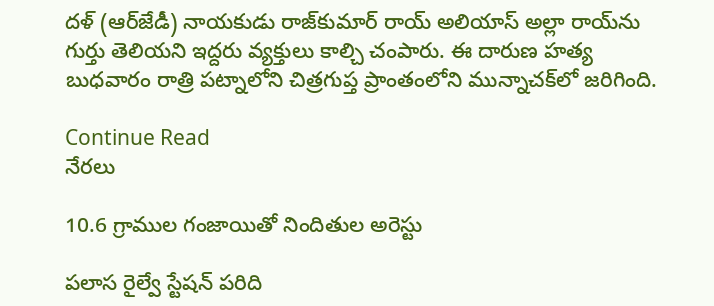దళ్‌ (ఆర్‌జేడీ) నాయకుడు రాజ్‌కుమార్‌ రాయ్‌ అలియాస్‌ అల్లా రాయ్‌ను గుర్తు తెలియని ఇద్దరు వ్యక్తులు కాల్చి చంపారు. ఈ దారుణ హత్య బుధవారం రాత్రి పట్నాలోని చిత్రగుప్త ప్రాంతంలోని మున్నాచక్‌లో జరిగింది.

Continue Read
నేరలు

10.6 గ్రాముల గంజాయితో నిందితుల అరెస్టు

పలాస రైల్వే స్టేషన్‌ పరిది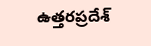ఉత్తరప్రదేశ్‌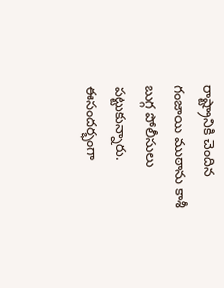రాష్ట్రానికి చెందిన గంజాయి ముఠాను కాశీ బుగ్గ పోలీసులు పట్టుకున్నారు. ఈసందర్భంగా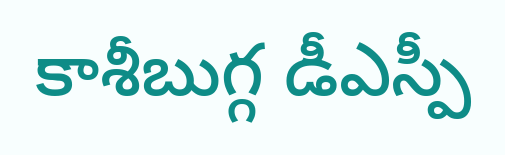కాశీబుగ్గ డీఎస్పీ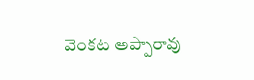వెంకట అప్పారావు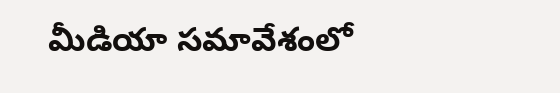మీడియా సమావేశంలో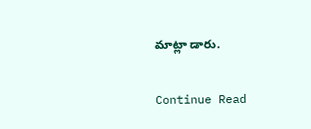మాట్లా డారు.

Continue Read